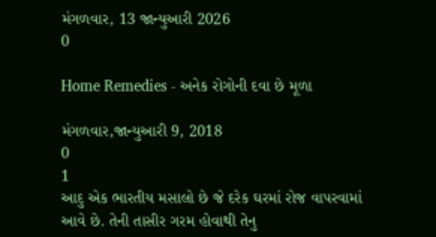મંગળવાર, 13 જાન્યુઆરી 2026
0

Home Remedies - અનેક રોગોની દવા છે મૂળા

મંગળવાર,જાન્યુઆરી 9, 2018
0
1
આદુ એક ભારતીય મસાલો છે જે દરેક ઘરમાં રોજ વાપરવામાં આવે છે. તેની તાસીર ગરમ હોવાથી તેનુ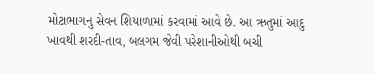મોટાભાગનુ સેવન શિયાળામાં કરવામાં આવે છે. આ ઋતુમાં આદુ ખાવથી શરદી-તાવ, બલગમ જેવી પરેશાનીઓથી બચી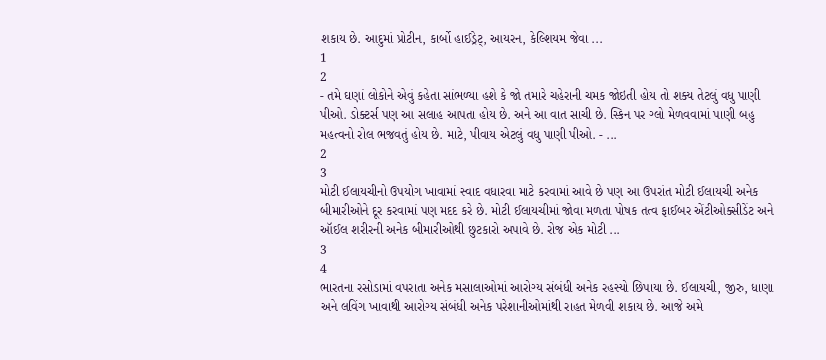શકાય છે. આદુમાં પ્રોટીન, કાર્બો હાઈડ્રેટ્, આયરન, કેલ્શિયમ જેવા ...
1
2
- તમે ઘણાં લોકોને એવું કહેતા સાંભળ્યા હશે કે જો તમારે ચહેરાની ચમક જોઇતી હોય તો શક્ય તેટલું વધુ પાણી પીઓ. ડોક્ટર્સ પણ આ સલાહ આપતા હોય છે. અને આ વાત સાચી છે. સ્કિન પર ગ્લો મેળવવામાં પાણી બહુ મહત્વનો રોલ ભજવતું હોય છે. માટે, પીવાય એટલું વધુ પાણી પીઓ. - ...
2
3
મોટી ઈલાયચીનો ઉપયોગ ખાવામાં સ્વાદ વધારવા માટે કરવામાં આવે છે પણ આ ઉપરાંત મોટી ઈલાયચી અનેક બીમારીઓને દૂર કરવામાં પણ મદદ કરે છે. મોટી ઈલાયચીમાં જોવા મળતા પોષક તત્વ ફાઈબર એંટીઓક્સીડેંટ અને ઑઈલ શરીરની અનેક બીમારીઓથી છુટકારો અપાવે છે. રોજ એક મોટી ...
3
4
ભારતના રસોડામાં વપરાતા અનેક મસાલાઓમાં આરોગ્ય સંબંધી અનેક રહસ્યો છિપાયા છે. ઈલાયચી, જીરુ, ધાણા અને લવિંગ ખાવાથી આરોગ્ય સંબંધી અનેક પરેશાનીઓમાંથી રાહત મેળવી શકાય છે. આજે અમે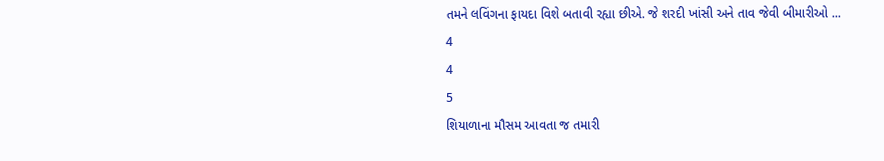તમને લવિંગના ફાયદા વિશે બતાવી રહ્યા છીએ. જે શરદી ખાંસી અને તાવ જેવી બીમારીઓ ...
4
4
5
શિયાળાના મૌસમ આવતા જ તમારી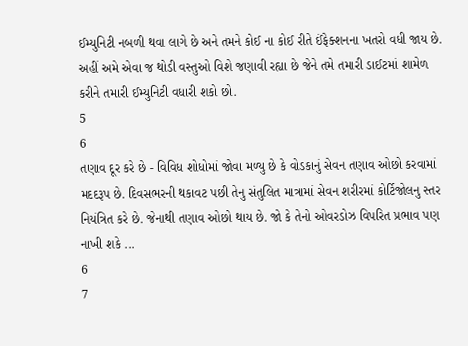ઈમ્યુનિટી નબળી થવા લાગે છે અને તમને કોઈ ના કોઈ રીતે ઈંફેક્શનના ખતરો વધી જાય છે. અહીં અમે એવા જ થોડી વસ્તુઓ વિશે જણાવી રહ્યા છે જેને તમે તમારી ડાઈટમાં શામેળ કરીને તમારી ઈમ્યુનિટી વધારી શકો છો.
5
6
તણાવ દૂર કરે છે - વિવિધ શોધોમાં જોવા મળ્યુ છે કે વોડકાનું સેવન તણાવ ઓછો કરવામાં મદદરૂપ છે. દિવસભરની થકાવટ પછી તેનુ સંતુલિત માત્રામાં સેવન શરીરમાં કોર્ટિજોલનુ સ્તર નિયંત્રિત કરે છે. જેનાથી તણાવ ઓછો થાય છે. જો કે તેનો ઓવરડોઝ વિપરિત પ્રભાવ પણ નાખી શકે ...
6
7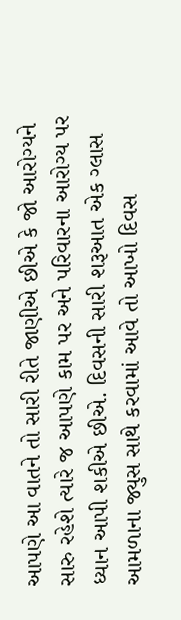આપણે આ વાતને તો સારી રીતે જાણીએ છીએ કે જો આરોગ્યને સારુ રહેશે ત્યારે જ આપણે કામ પર અને પરિવારના આરોગ્ય પર ધ્યાન આપી શકીએ છીએ. દિવસની સારી શરૂઆત એક ગ્લાસ આમળાના જ્યુસ સાથે કરવામાં આવે તો આખો દિવસ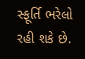સ્ફૂર્તિ ભરેલો રહી શકે છે.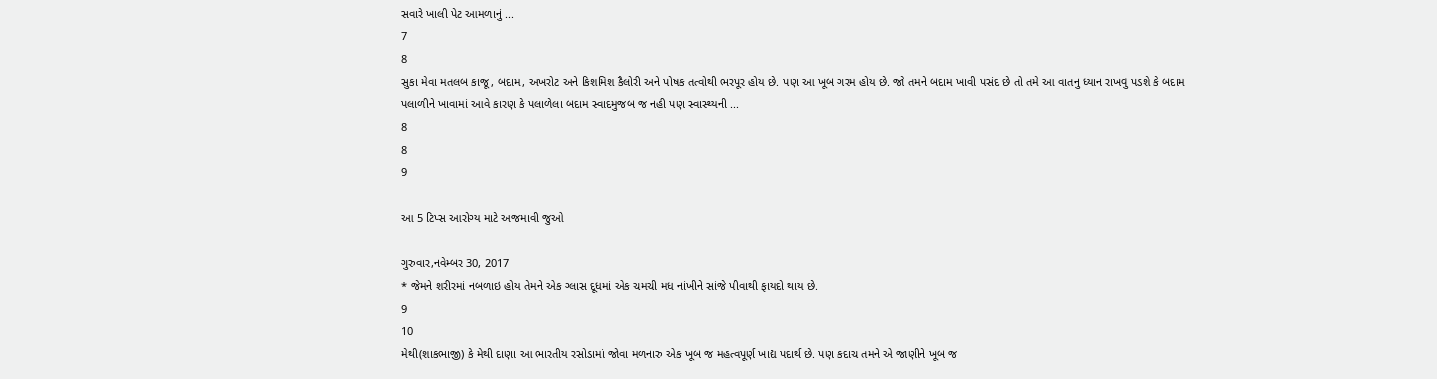સવારે ખાલી પેટ આમળાનું ...
7
8
સુકા મેવા મતલબ કાજૂ, બદામ, અખરોટ અને કિશમિશ કૈલોરી અને પોષક તત્વોથી ભરપૂર હોય છે. પણ આ ખૂબ ગરમ હોય છે. જો તમને બદામ ખાવી પસંદ છે તો તમે આ વાતનુ ધ્યાન રાખવુ પડશે કે બદામ પલાળીને ખાવામાં આવે કારણ કે પલાળેલા બદામ સ્વાદમુજબ જ નહી પણ સ્વાસ્થ્યની ...
8
8
9

આ 5 ટિપ્સ આરોગ્ય માટે અજમાવી જુઓ

ગુરુવાર,નવેમ્બર 30, 2017
* જેમને શરીરમાં નબળાઇ હોય તેમને એક ગ્લાસ દૂધમાં એક ચમચી મધ નાંખીને સાંજે પીવાથી ફાયદો થાય છે.
9
10
મેથી(શાકભાજી) કે મેથી દાણા આ ભારતીય રસોડામાં જોવા મળનારુ એક ખૂબ જ મહત્વપૂર્ણ ખાદ્ય પદાર્થ છે. પણ કદાચ તમને એ જાણીને ખૂબ જ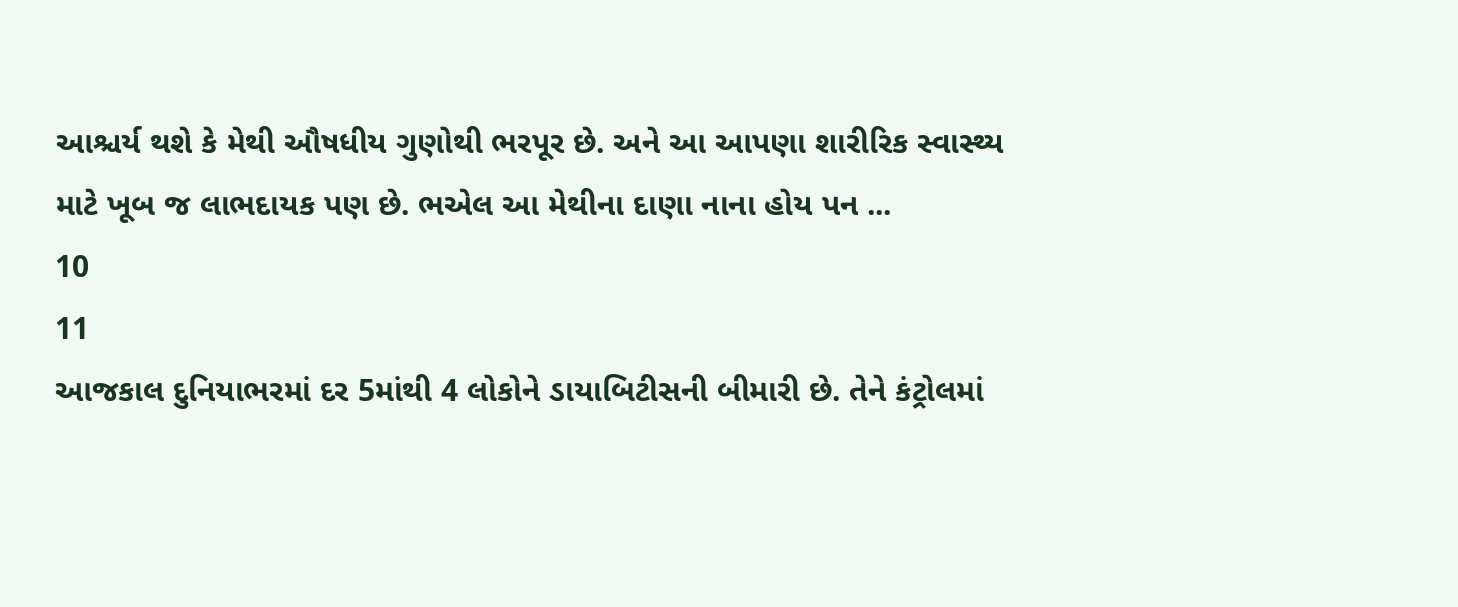આશ્ચર્ય થશે કે મેથી ઔષધીય ગુણોથી ભરપૂર છે. અને આ આપણા શારીરિક સ્વાસ્થ્ય માટે ખૂબ જ લાભદાયક પણ છે. ભએલ આ મેથીના દાણા નાના હોય પન ...
10
11
આજકાલ દુનિયાભરમાં દર 5માંથી 4 લોકોને ડાયાબિટીસની બીમારી છે. તેને કંટ્રોલમાં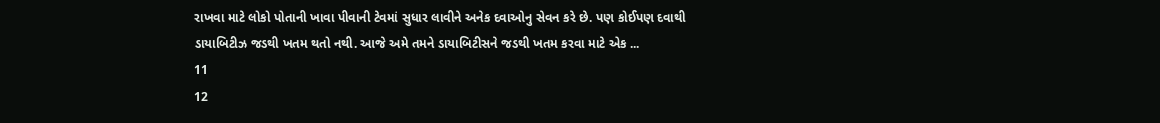રાખવા માટે લોકો પોતાની ખાવા પીવાની ટેવમાં સુધાર લાવીને અનેક દવાઓનુ સેવન કરે છે. પણ કોઈપણ દવાથી ડાયાબિટીઝ જડથી ખતમ થતો નથી. આજે અમે તમને ડાયાબિટીસને જડથી ખતમ કરવા માટે એક ...
11
12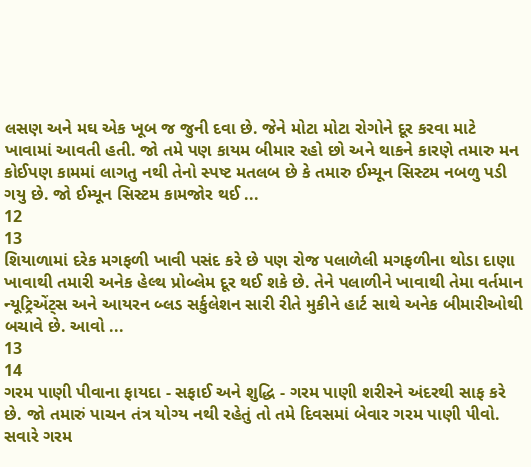લસણ અને મઘ એક ખૂબ જ જુની દવા છે. જેને મોટા મોટા રોગોને દૂર કરવા માટે ખાવામાં આવતી હતી. જો તમે પણ કાયમ બીમાર રહો છો અને થાકને કારણે તમારુ મન કોઈપણ કામમાં લાગતુ નથી તેનો સ્પષ્ટ મતલબ છે કે તમારુ ઈમ્યૂન સિસ્ટમ નબળુ પડી ગયુ છે. જો ઈમ્યૂન સિસ્ટમ કામજોર થઈ ...
12
13
શિયાળામાં દરેક મગફળી ખાવી પસંદ કરે છે પણ રોજ પલાળેલી મગફળીના થોડા દાણા ખાવાથી તમારી અનેક હેલ્થ પ્રોબ્લેમ દૂર થઈ શકે છે. તેને પલાળીને ખાવાથી તેમા વર્તમાન ન્યૂટ્રિએંટ્સ અને આયરન બ્લડ સર્કુલેશન સારી રીતે મુકીને હાર્ટ સાથે અનેક બીમારીઓથી બચાવે છે. આવો ...
13
14
ગરમ પાણી પીવાના ફાયદા - સફાઈ અને શુદ્ધિ - ગરમ પાણી શરીરને અંદરથી સાફ કરે છે. જો તમારું પાચન તંત્ર યોગ્ય નથી રહેતું તો તમે દિવસમાં બેવાર ગરમ પાણી પીવો. સવારે ગરમ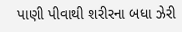પાણી પીવાથી શરીરના બધા ઝેરી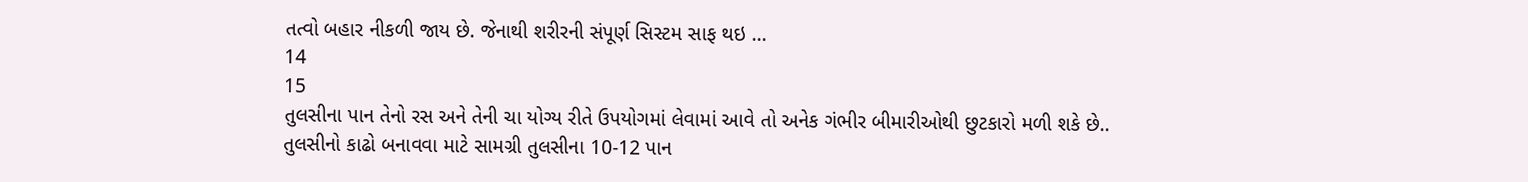તત્વો બહાર નીકળી જાય છે. જેનાથી શરીરની સંપૂર્ણ સિસ્ટમ સાફ થઇ ...
14
15
તુલસીના પાન તેનો રસ અને તેની ચા યોગ્ય રીતે ઉપયોગમાં લેવામાં આવે તો અનેક ગંભીર બીમારીઓથી છુટકારો મળી શકે છે.. તુલસીનો કાઢો બનાવવા માટે સામગ્રી તુલસીના 10-12 પાન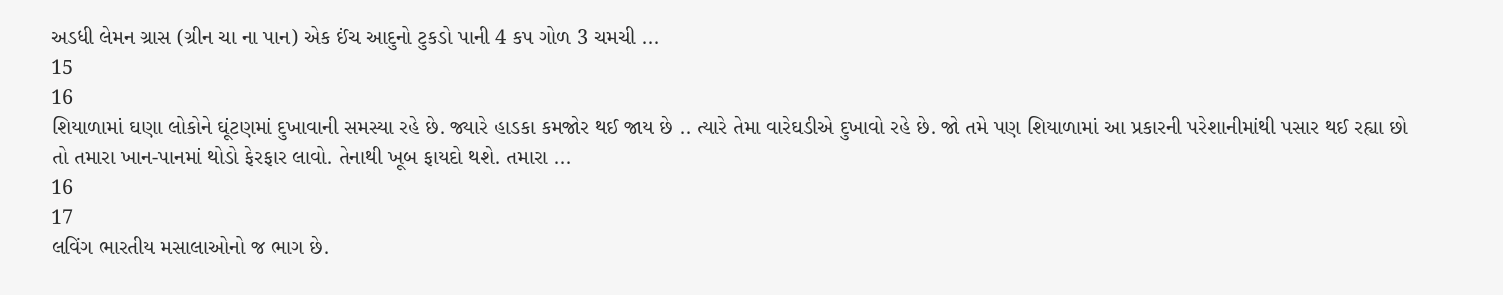અડધી લેમન ગ્રાસ (ગ્રીન ચા ના પાન) એક ઈંચ આદુનો ટુકડો પાની 4 કપ ગોળ 3 ચમચી ...
15
16
શિયાળામાં ઘણા લોકોને ઘૂંટણમાં દુખાવાની સમસ્યા રહે છે. જ્યારે હાડકા કમજોર થઈ જાય છે .. ત્યારે તેમા વારેઘડીએ દુખાવો રહે છે. જો તમે પણ શિયાળામાં આ પ્રકારની પરેશાનીમાંથી પસાર થઈ રહ્યા છો તો તમારા ખાન-પાનમાં થોડો ફેરફાર લાવો. તેનાથી ખૂબ ફાયદો થશે. તમારા ...
16
17
લવિંગ ભારતીય મસાલાઓનો જ ભાગ છે.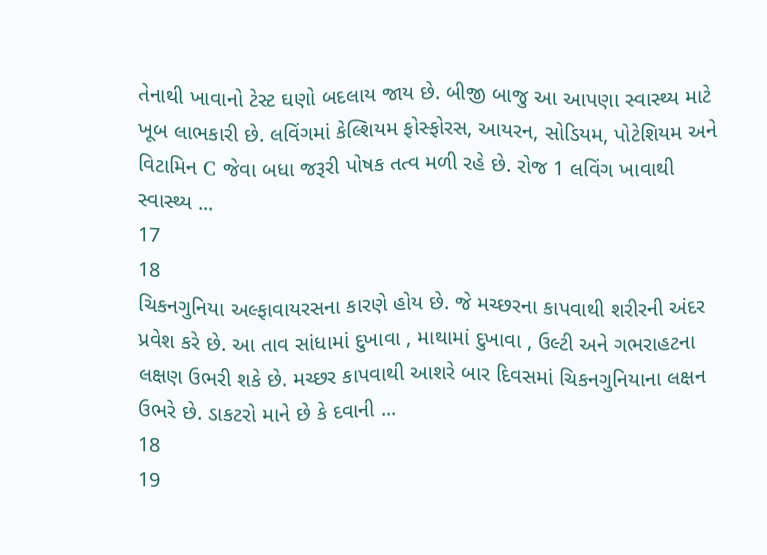તેનાથી ખાવાનો ટેસ્ટ ઘણો બદલાય જાય છે. બીજી બાજુ આ આપણા સ્વાસ્થ્ય માટે ખૂબ લાભકારી છે. લવિંગમાં કેલ્શિયમ ફોસ્ફોરસ, આયરન, સોડિયમ, પોટેશિયમ અને વિટામિન C જેવા બધા જરૂરી પોષક તત્વ મળી રહે છે. રોજ 1 લવિંગ ખાવાથી સ્વાસ્થ્ય ...
17
18
ચિકનગુનિયા અલ્ફાવાયરસના કારણે હોય છે. જે મચ્છરના કાપવાથી શરીરની અંદર પ્રવેશ કરે છે. આ તાવ સાંધામાં દુખાવા , માથામાં દુખાવા , ઉલ્ટી અને ગભરાહટના લક્ષણ ઉભરી શકે છે. મચ્છર કાપવાથી આશરે બાર દિવસમાં ચિકનગુનિયાના લક્ષન ઉભરે છે. ડાકટરો માને છે કે દવાની ...
18
19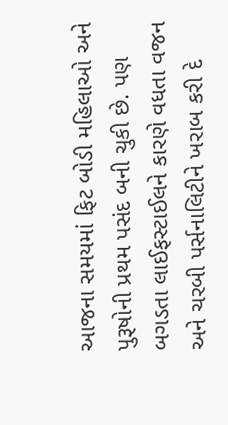આજના સમયમાં ફિટ બોડી મહિલાઓ અને પુરૂષોની પ્રથમ પસંદ બની ચુકી છે. પણ બગડતા લાઈફસ્ટાઈલને કારણે વધતા વજન અને ચરબી પર્સનાલિટીને ખરાબ કરી દે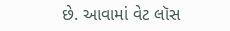છે. આવામાં વેટ લૉસ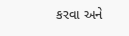કરવા અને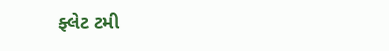ફ્લેટ ટમી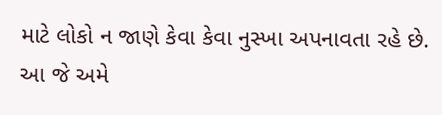માટે લોકો ન જાણે કેવા કેવા નુસ્ખા અપનાવતા રહે છે. આ જે અમે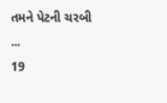તમને પેટની ચરબી ...
19